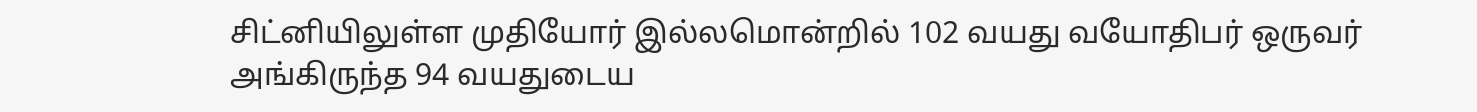சிட்னியிலுள்ள முதியோர் இல்லமொன்றில் 102 வயது வயோதிபர் ஒருவர் அங்கிருந்த 94 வயதுடைய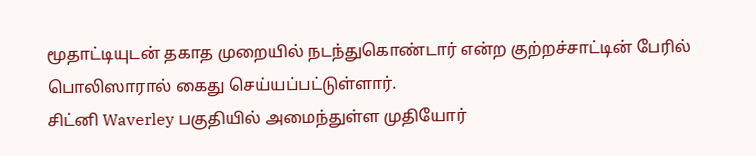மூதாட்டியுடன் தகாத முறையில் நடந்துகொண்டார் என்ற குற்றச்சாட்டின் பேரில் பொலிஸாரால் கைது செய்யப்பட்டுள்ளார்.
சிட்னி Waverley பகுதியில் அமைந்துள்ள முதியோர்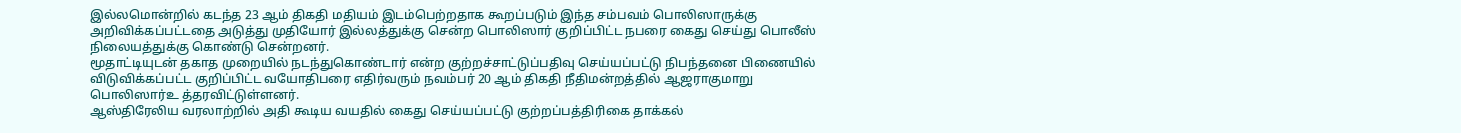இல்லமொன்றில் கடந்த 23 ஆம் திகதி மதியம் இடம்பெற்றதாக கூறப்படும் இந்த சம்பவம் பொலிஸாருக்கு அறிவிக்கப்பட்டதை அடுத்து முதியோர் இல்லத்துக்கு சென்ற பொலிஸார் குறிப்பிட்ட நபரை கைது செய்து பொலீஸ் நிலையத்துக்கு கொண்டு சென்றனர்.
மூதாட்டியுடன் தகாத முறையில் நடந்துகொண்டார் என்ற குற்றச்சாட்டுப்பதிவு செய்யப்பட்டு நிபந்தனை பிணையில் விடுவிக்கப்பட்ட குறிப்பிட்ட வயோதிபரை எதிர்வரும் நவம்பர் 20 ஆம் திகதி நீதிமன்றத்தில் ஆஜராகுமாறு பொலிஸார்உ த்தரவிட்டுள்ளனர்.
ஆஸ்திரேலிய வரலாற்றில் அதி கூடிய வயதில் கைது செய்யப்பட்டு குற்றப்பத்திரிகை தாக்கல்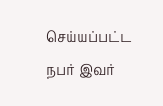செய்யப்பட்ட நபர் இவர்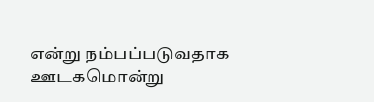என்று நம்பப்படுவதாக ஊடகமொன்று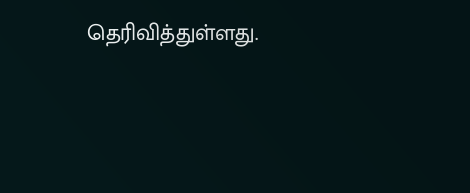தெரிவித்துள்ளது.